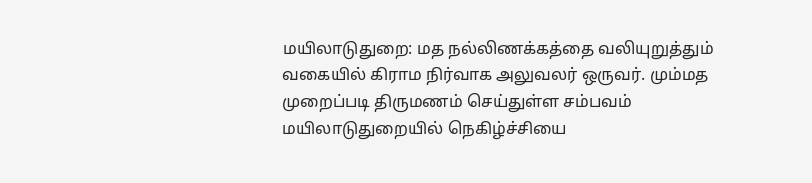மயிலாடுதுறை: மத நல்லிணக்கத்தை வலியுறுத்தும் வகையில் கிராம நிர்வாக அலுவலர் ஒருவர். மும்மத முறைப்படி திருமணம் செய்துள்ள சம்பவம் மயிலாடுதுறையில் நெகிழ்ச்சியை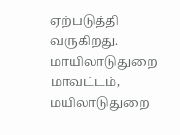ஏற்படுத்தி வருகிறது. மாயிலாடுதுறை மாவட்டம், மயிலாடுதுறை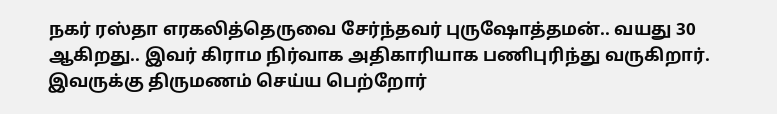நகர் ரஸ்தா எரகலித்தெருவை சேர்ந்தவர் புருஷோத்தமன்.. வயது 30 ஆகிறது.. இவர் கிராம நிர்வாக அதிகாரியாக பணிபுரிந்து வருகிறார். இவருக்கு திருமணம் செய்ய பெற்றோர்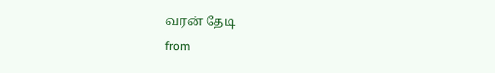வரன் தேடி
from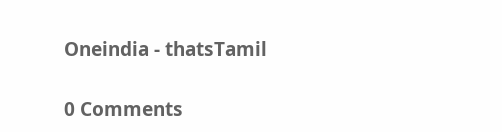Oneindia - thatsTamil

0 Comments